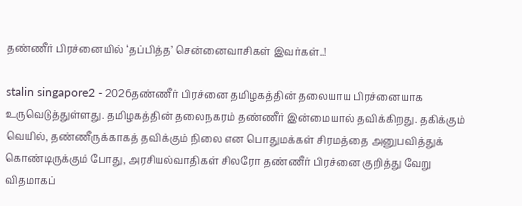தண்ணீர் பிரச்னையில் ‘தப்பித்த’ சென்னைவாசிகள் இவர்கள்..!

stalin singapore2 - 2026தண்ணீர் பிரச்னை தமிழகத்தின் தலையாய பிரச்னையாக உருவெடுத்துள்ளது. தமிழகத்தின் தலைநகரம் தண்ணீர் இன்மையால் தவிக்கிறது. தகிக்கும் வெயில், தண்ணீருக்காகத் தவிக்கும் நிலை என பொதுமக்கள் சிரமத்தை அனுபவித்துக் கொண்டிருக்கும் போது, அரசியல்வாதிகள் சிலரோ தண்ணீர் பிரச்னை குறித்து வேறு விதமாகப்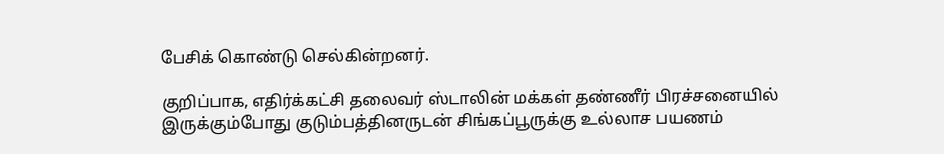பேசிக் கொண்டு செல்கின்றனர்.

குறிப்பாக, எதிர்க்கட்சி தலைவர் ஸ்டாலின் மக்கள் தண்ணீர் பிரச்சனையில் இருக்கும்போது குடும்பத்தினருடன் சிங்கப்பூருக்கு உல்லாச பயணம்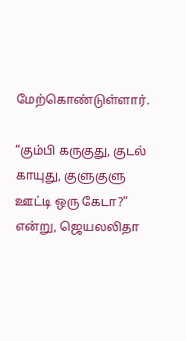மேற்கொண்டுள்ளார்.

“கும்பி கருகுது, குடல் காயுது, குளுகுளு ஊட்டி ஒரு கேடா?”  என்று, ஜெயலலிதா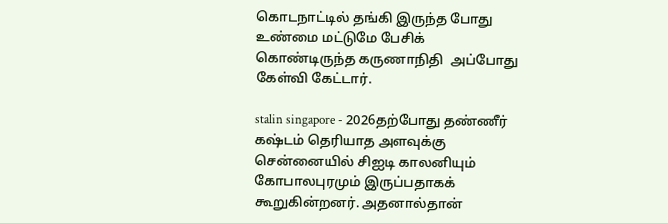கொடநாட்டில் தங்கி இருந்த போது உண்மை மட்டுமே பேசிக் கொண்டிருந்த கருணாநிதி  அப்போது கேள்வி கேட்டார்.

stalin singapore - 2026தற்போது தண்ணீர் கஷ்டம் தெரியாத அளவுக்கு சென்னையில் சிஐடி காலனியும் கோபாலபுரமும் இருப்பதாகக் கூறுகின்றனர். அதனால்தான்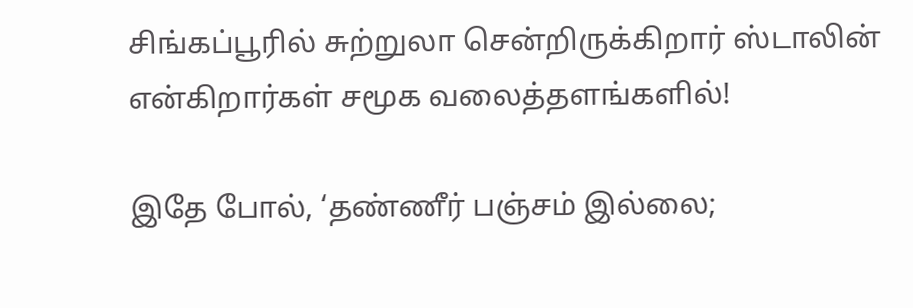சிங்கப்பூரில் சுற்றுலா சென்றிருக்கிறார் ஸ்டாலின் என்கிறார்கள் சமூக வலைத்தளங்களில்!

இதே போல், ‘தண்ணீர் பஞ்சம் இல்லை;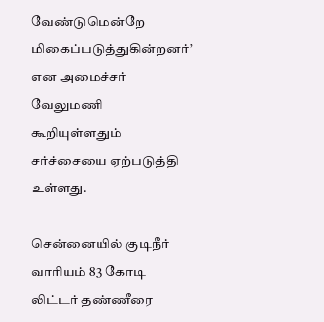வேண்டுமென்றே மிகைப்படுத்துகின்றனர்’ என அமைச்சர் வேலுமணி கூறியுள்ளதும் சர்ச்சையை ஏற்படுத்தி உள்ளது.

சென்னையில் குடிநீர் வாரியம் 83 கோடி லிட்டர் தண்ணீரை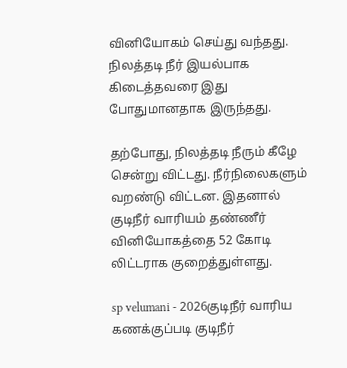வினியோகம் செய்து வந்தது. நிலத்தடி நீர் இயல்பாக கிடைத்தவரை இது போதுமானதாக இருந்தது.

தற்போது, நிலத்தடி நீரும் கீழே சென்று விட்டது. நீர்நிலைகளும் வறண்டு விட்டன. இதனால் குடிநீர் வாரியம் தண்ணீர் வினியோகத்தை 52 கோடி லிட்டராக குறைத்துள்ளது.

sp velumani - 2026குடிநீர் வாரிய கணக்குப்படி குடிநீர்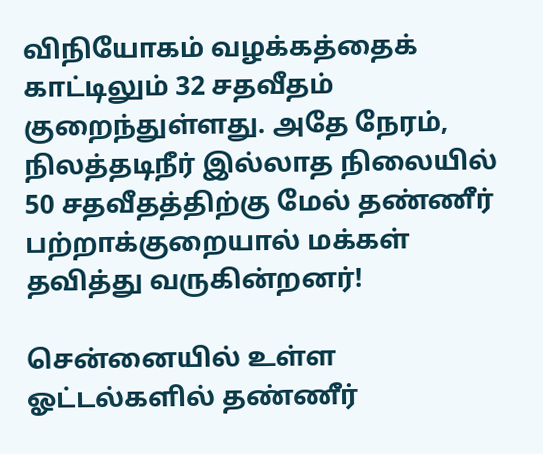விநியோகம் வழக்கத்தைக் காட்டிலும் 32 சதவீதம் குறைந்துள்ளது. அதே நேரம், நிலத்தடிநீர் இல்லாத நிலையில் 50 சதவீதத்திற்கு மேல் தண்ணீர் பற்றாக்குறையால் மக்கள் தவித்து வருகின்றனர்!

சென்னையில் உள்ள ஓட்டல்களில் தண்ணீர்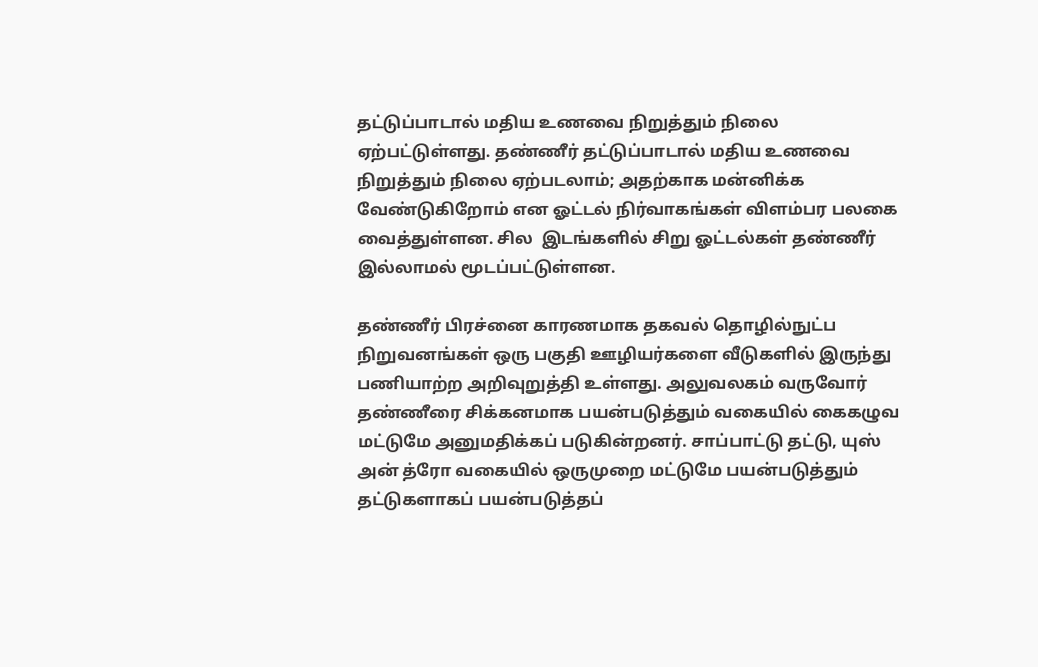தட்டுப்பாடால் மதிய உணவை நிறுத்தும் நிலை ஏற்பட்டுள்ளது. தண்ணீர் தட்டுப்பாடால் மதிய உணவை நிறுத்தும் நிலை ஏற்படலாம்; அதற்காக மன்னிக்க வேண்டுகிறோம் என ஓட்டல் நிர்வாகங்கள் விளம்பர பலகை வைத்துள்ளன. சில  இடங்களில் சிறு ஓட்டல்கள் தண்ணீர் இல்லாமல் மூடப்பட்டுள்ளன.

தண்ணீர் பிரச்னை காரணமாக தகவல் தொழில்நுட்ப நிறுவனங்கள் ஒரு பகுதி ஊழியர்களை வீடுகளில் இருந்து பணியாற்ற அறிவுறுத்தி உள்ளது. அலுவலகம் வருவோர் தண்ணீரை சிக்கனமாக பயன்படுத்தும் வகையில் கைகழுவ மட்டுமே அனுமதிக்கப் படுகின்றனர். சாப்பாட்டு தட்டு, யுஸ் அன் த்ரோ வகையில் ஒருமுறை மட்டுமே பயன்படுத்தும் தட்டுகளாகப் பயன்படுத்தப்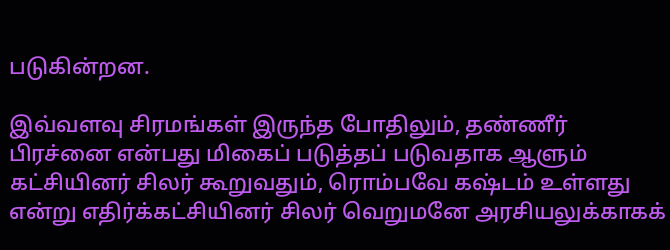படுகின்றன.

இவ்வளவு சிரமங்கள் இருந்த போதிலும், தண்ணீர் பிரச்னை என்பது மிகைப் படுத்தப் படுவதாக ஆளும் கட்சியினர் சிலர் கூறுவதும், ரொம்பவே கஷ்டம் உள்ளது என்று எதிர்க்கட்சியினர் சிலர் வெறுமனே அரசியலுக்காகக்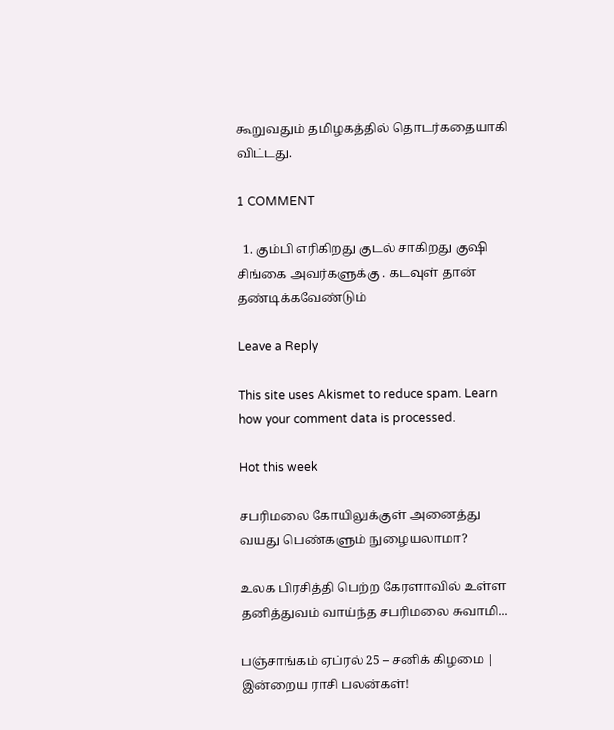கூறுவதும் தமிழகத்தில் தொடர்கதையாகி விட்டது.

1 COMMENT

  1. கும்பி எரிகிறது குடல் சாகிறது குஷி சிங்கை அவர்களுக்கு . கடவுள் தான் தண்டிக்கவேண்டும்

Leave a Reply

This site uses Akismet to reduce spam. Learn how your comment data is processed.

Hot this week

சபரிமலை கோயிலுக்குள் அனைத்து வயது பெண்களும் நுழையலாமா?

உலக பிரசித்தி பெற்ற கேரளாவில் உள்ள தனித்துவம் வாய்ந்த சபரிமலை சுவாமி...

பஞ்சாங்கம் ஏப்ரல் 25 – சனிக் கிழமை | இன்றைய ராசி பலன்கள்!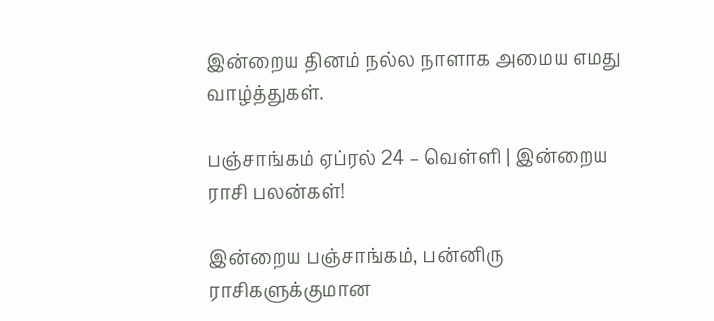இன்றைய தினம் நல்ல நாளாக அமைய எமது வாழ்த்துகள்.

பஞ்சாங்கம் ஏப்ரல் 24 – வெள்ளி | இன்றைய ராசி பலன்கள்!

இன்றைய பஞ்சாங்கம், பன்னிரு ராசிகளுக்குமான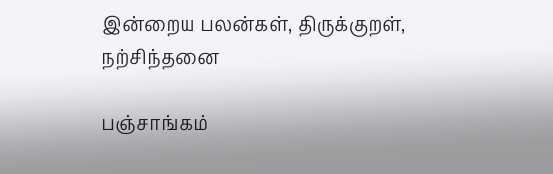இன்றைய பலன்கள், திருக்குறள், நற்சிந்தனை

பஞ்சாங்கம்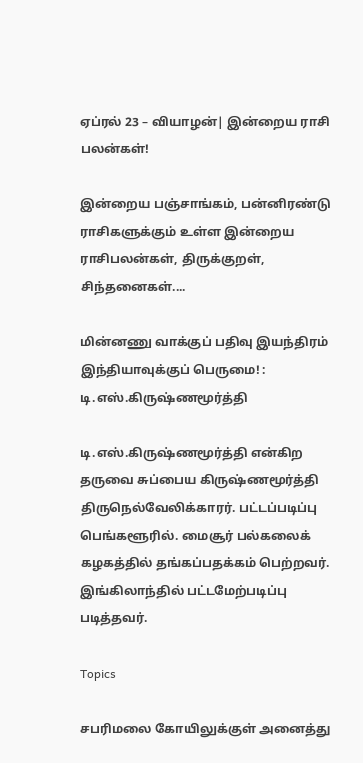ஏப்ரல் 23 – வியாழன்| இன்றைய ராசி பலன்கள்!

இன்றைய பஞ்சாங்கம், பன்னிரண்டு ராசிகளுக்கும் உள்ள இன்றைய ராசிபலன்கள், திருக்குறள், சிந்தனைகள்....

மின்னணு வாக்குப் பதிவு இயந்திரம் இந்தியாவுக்குப் பெருமை! : டி.எஸ்.கிருஷ்ணமூர்த்தி

டி.எஸ்.கிருஷ்ணமூர்த்தி என்கிற தருவை சுப்பைய கிருஷ்ணமூர்த்தி திருநெல்வேலிக்காரர். பட்டப்படிப்பு பெங்களூரில். மைசூர் பல்கலைக் கழகத்தில் தங்கப்பதக்கம் பெற்றவர். இங்கிலாந்தில் பட்டமேற்படிப்பு படித்தவர்.

Topics

சபரிமலை கோயிலுக்குள் அனைத்து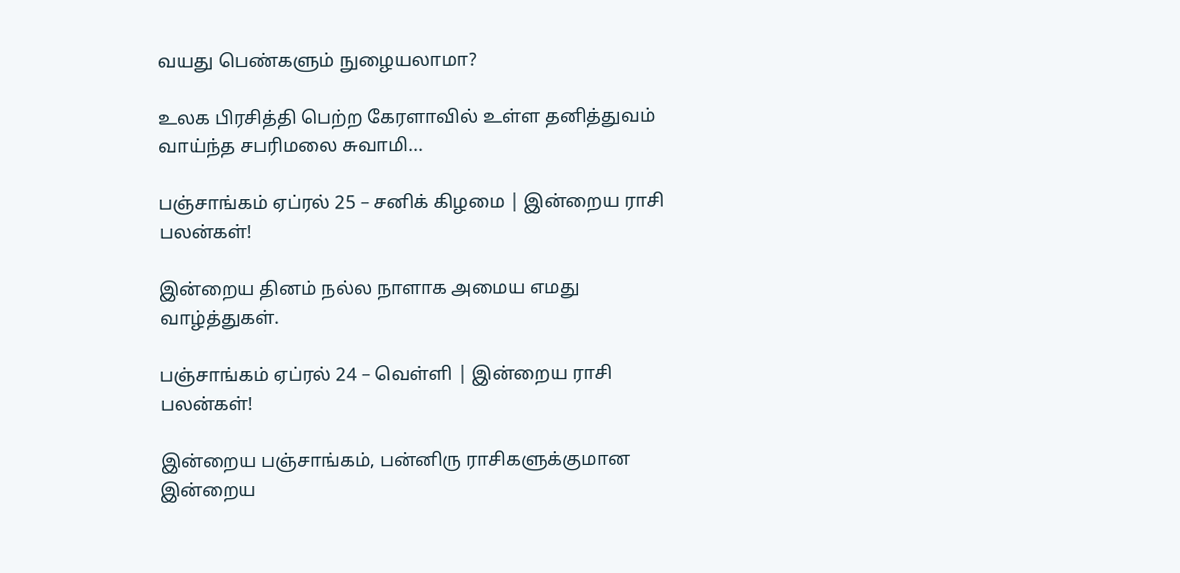வயது பெண்களும் நுழையலாமா?

உலக பிரசித்தி பெற்ற கேரளாவில் உள்ள தனித்துவம் வாய்ந்த சபரிமலை சுவாமி...

பஞ்சாங்கம் ஏப்ரல் 25 – சனிக் கிழமை | இன்றைய ராசி பலன்கள்!

இன்றைய தினம் நல்ல நாளாக அமைய எமது வாழ்த்துகள்.

பஞ்சாங்கம் ஏப்ரல் 24 – வெள்ளி | இன்றைய ராசி பலன்கள்!

இன்றைய பஞ்சாங்கம், பன்னிரு ராசிகளுக்குமான இன்றைய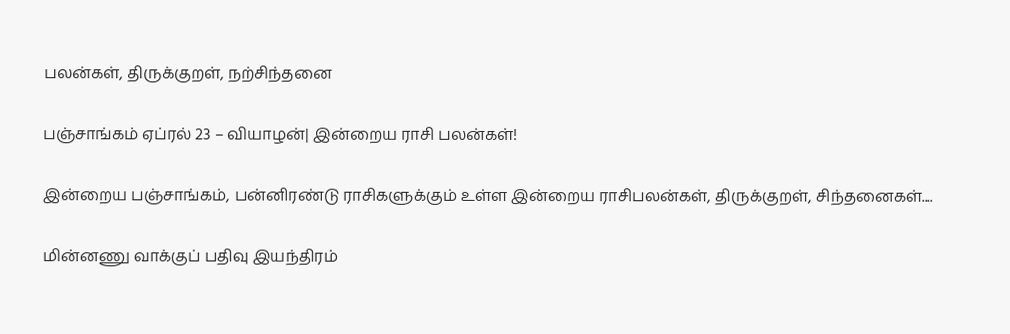பலன்கள், திருக்குறள், நற்சிந்தனை

பஞ்சாங்கம் ஏப்ரல் 23 – வியாழன்| இன்றைய ராசி பலன்கள்!

இன்றைய பஞ்சாங்கம், பன்னிரண்டு ராசிகளுக்கும் உள்ள இன்றைய ராசிபலன்கள், திருக்குறள், சிந்தனைகள்....

மின்னணு வாக்குப் பதிவு இயந்திரம்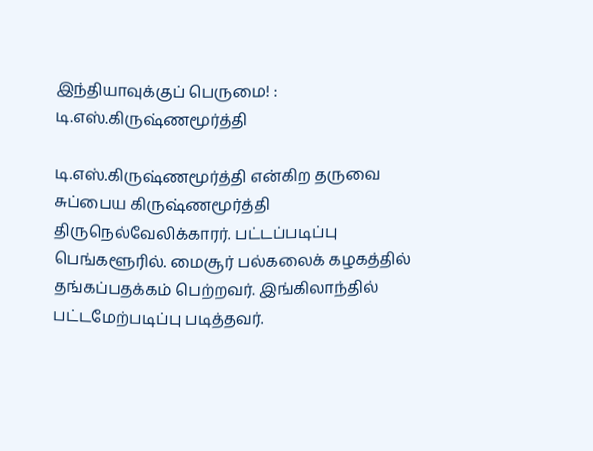இந்தியாவுக்குப் பெருமை! : டி.எஸ்.கிருஷ்ணமூர்த்தி

டி.எஸ்.கிருஷ்ணமூர்த்தி என்கிற தருவை சுப்பைய கிருஷ்ணமூர்த்தி திருநெல்வேலிக்காரர். பட்டப்படிப்பு பெங்களூரில். மைசூர் பல்கலைக் கழகத்தில் தங்கப்பதக்கம் பெற்றவர். இங்கிலாந்தில் பட்டமேற்படிப்பு படித்தவர்.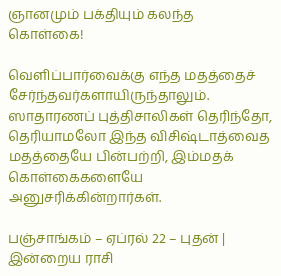ஞானமும் பக்தியும் கலந்த கொள்கை!

வெளிப்பார்வைக்கு எந்த மதத்தைச் சேர்ந்தவர்களாயிருந்தாலும். ஸாதாரணப் புத்திசாலிகள் தெரிந்தோ, தெரியாமலோ இந்த விசிஷ்டாத்வைத மதத்தையே பின்பற்றி, இம்மதக் கொள்கைகளையே அனுசரிக்கின்றார்கள்.

பஞ்சாங்கம் – ஏப்ரல் 22 – புதன் | இன்றைய ராசி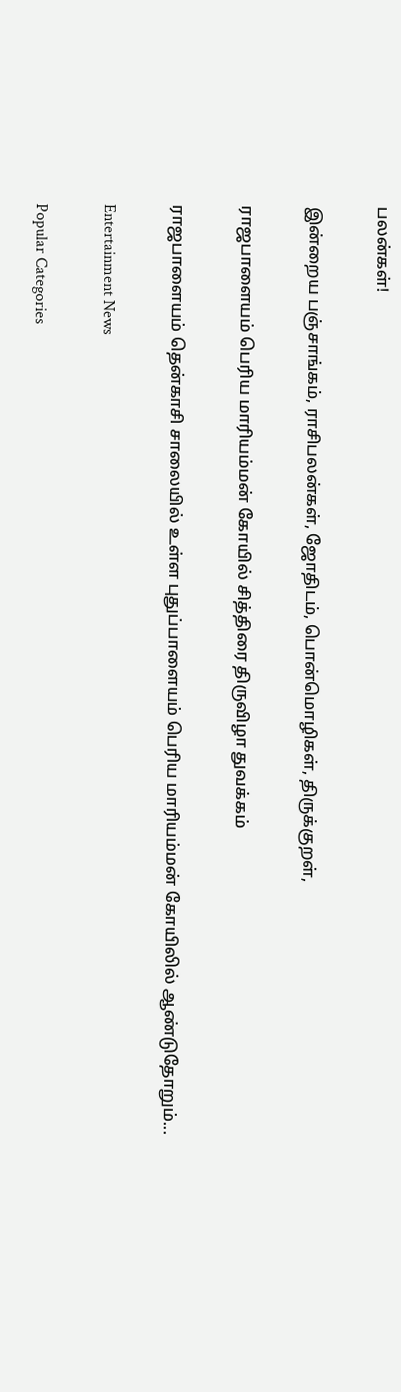பலன்கள்!

இன்றைய பஞ்சாங்கம், ராசிபலன்கள், ஜோதிடம், பொன்மொழிகள், திருக்குறள்,

ராஜபாளையம் பெரிய மாரியம்மன் கோயில் சித்திரை திருவிழா துவக்கம்

ராஜபாளையம் தென்காசி சாலையில் உள்ள புதுப்பாளையம் பெரிய மாரியம்மன் கோயிலில் ஆண்டுதோறும்...

Entertainment News

Popular Categories